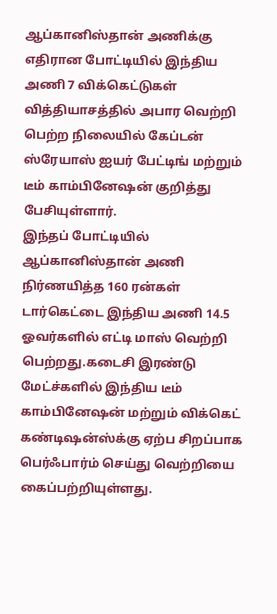ஆப்கானிஸ்தான் அணிக்கு எதிரான போட்டியில் இந்திய அணி 7 விக்கெட்டுகள் வித்தியாசத்தில் அபார வெற்றி பெற்ற நிலையில் கேப்டன் ஸ்ரேயாஸ் ஐயர் பேட்டிங் மற்றும் டீம் காம்பினேஷன் குறித்து பேசியுள்ளார்.
இந்தப் போட்டியில் ஆப்கானிஸ்தான் அணி நிர்ணயித்த 160 ரன்கள் டார்கெட்டை இந்திய அணி 14.5 ஓவர்களில் எட்டி மாஸ் வெற்றி பெற்றது.கடைசி இரண்டு மேட்ச்களில் இந்திய டீம் காம்பினேஷன் மற்றும் விக்கெட் கண்டிஷன்ஸ்க்கு ஏற்ப சிறப்பாக பெர்ஃபார்ம் செய்து வெற்றியை கைப்பற்றியுள்ளது.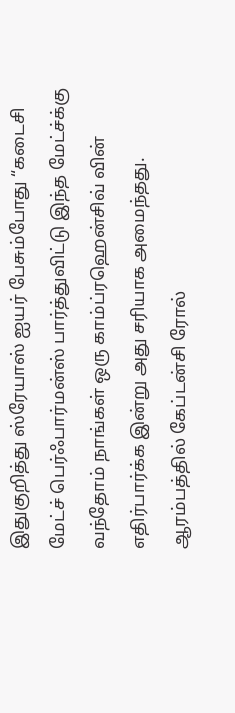இதுகுறித்து ஸ்ரேயாஸ் ஐயர் பேசும்போது “கடைசி மேட்ச் பெர்ஃபார்மன்ஸ் பார்த்துவிட்டு இந்த மேட்ச்க்கு வந்தோம் நாங்கள் ஒரு காம்ப்ரஹென்சிவ் வின் எதிர்பார்க்க இன்று அது சரியாக அமைந்தது. ஆரம்பத்தில் கேப்டன்சி ரோல்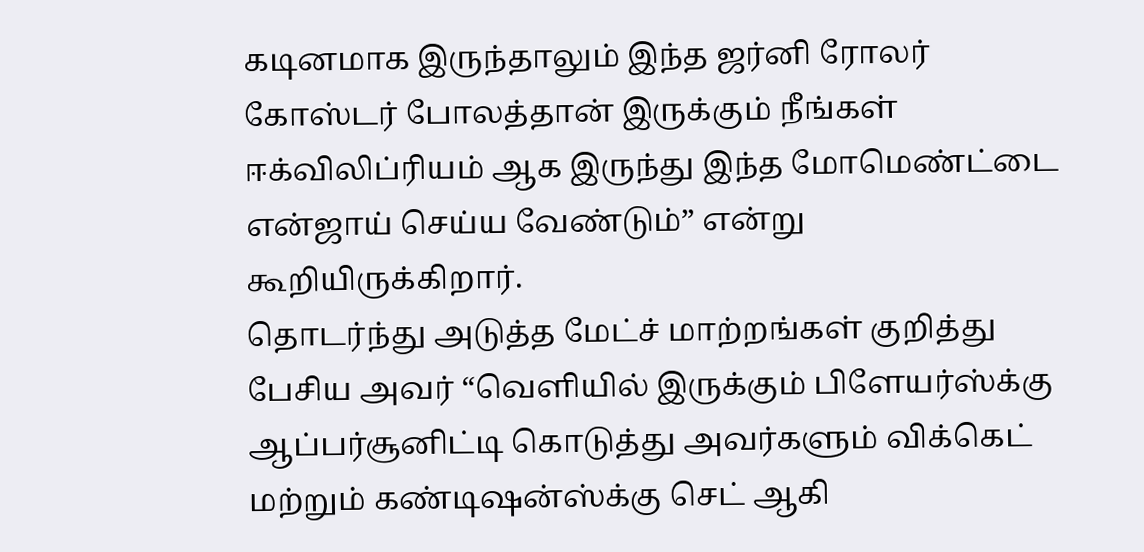கடினமாக இருந்தாலும் இந்த ஜர்னி ரோலர் கோஸ்டர் போலத்தான் இருக்கும் நீங்கள் ஈக்விலிப்ரியம் ஆக இருந்து இந்த மோமெண்ட்டை என்ஜாய் செய்ய வேண்டும்” என்று கூறியிருக்கிறார்.
தொடர்ந்து அடுத்த மேட்ச் மாற்றங்கள் குறித்து பேசிய அவர் “வெளியில் இருக்கும் பிளேயர்ஸ்க்கு ஆப்பர்சூனிட்டி கொடுத்து அவர்களும் விக்கெட் மற்றும் கண்டிஷன்ஸ்க்கு செட் ஆகி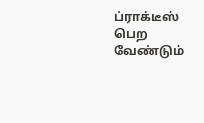ப்ராக்டீஸ் பெற வேண்டும்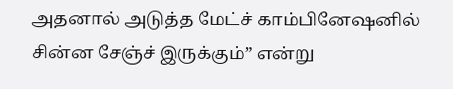அதனால் அடுத்த மேட்ச் காம்பினேஷனில் சின்ன சேஞ்ச் இருக்கும்” என்று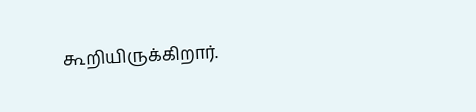கூறியிருக்கிறார்.